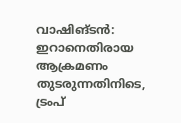വാഷിങ്ടൻ: ഇറാനെതിരായ ആക്രമണം തുടരുന്നതിനിടെ, ട്രംപ്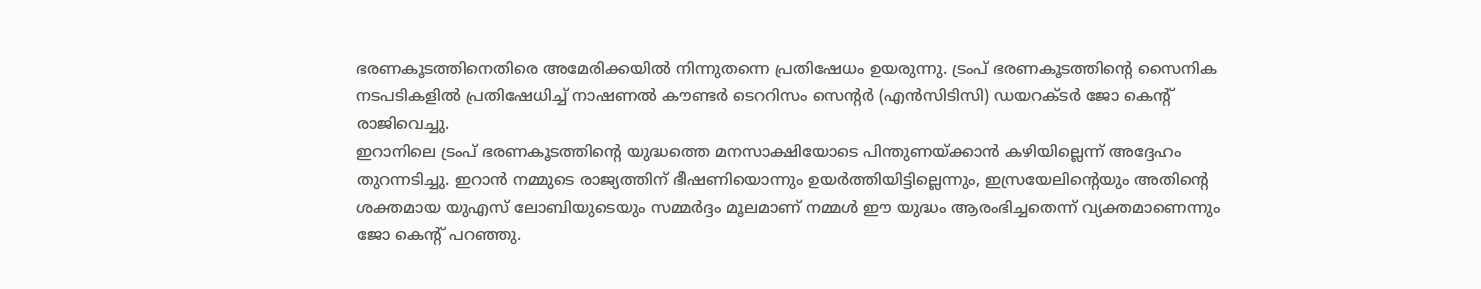ഭരണകൂടത്തിനെതിരെ അമേരിക്കയിൽ നിന്നുതന്നെ പ്രതിഷേധം ഉയരുന്നു. ട്രംപ് ഭരണകൂടത്തിന്റെ സൈനിക നടപടികളിൽ പ്രതിഷേധിച്ച് നാഷണൽ കൗണ്ടർ ടെററിസം സെന്റർ (എൻസിടിസി) ഡയറക്ടർ ജോ കെന്റ് രാജിവെച്ചു.
ഇറാനിലെ ട്രംപ് ഭരണകൂടത്തിന്റെ യുദ്ധത്തെ മനസാക്ഷിയോടെ പിന്തുണയ്ക്കാൻ കഴിയില്ലെന്ന് അദ്ദേഹം തുറന്നടിച്ചു. ഇറാൻ നമ്മുടെ രാജ്യത്തിന് ഭീഷണിയൊന്നും ഉയർത്തിയിട്ടില്ലെന്നും, ഇസ്രയേലിന്റെയും അതിന്റെ ശക്തമായ യുഎസ് ലോബിയുടെയും സമ്മർദ്ദം മൂലമാണ് നമ്മൾ ഈ യുദ്ധം ആരംഭിച്ചതെന്ന് വ്യക്തമാണെന്നും ജോ കെന്റ് പറഞ്ഞു.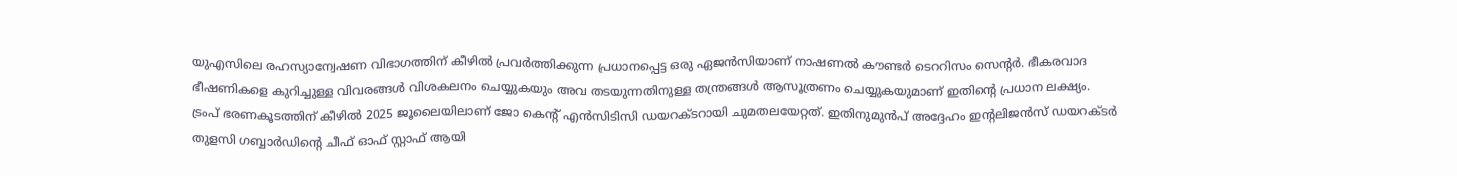യുഎസിലെ രഹസ്യാന്വേഷണ വിഭാഗത്തിന് കീഴിൽ പ്രവർത്തിക്കുന്ന പ്രധാനപ്പെട്ട ഒരു ഏജൻസിയാണ് നാഷണൽ കൗണ്ടർ ടെററിസം സെന്റർ. ഭീകരവാദ ഭീഷണികളെ കുറിച്ചുള്ള വിവരങ്ങൾ വിശകലനം ചെയ്യുകയും അവ തടയുന്നതിനുള്ള തന്ത്രങ്ങൾ ആസൂത്രണം ചെയ്യുകയുമാണ് ഇതിന്റെ പ്രധാന ലക്ഷ്യം.
ട്രംപ് ഭരണകൂടത്തിന് കീഴിൽ 2025 ജൂലൈയിലാണ് ജോ കെന്റ് എൻസിടിസി ഡയറക്ടറായി ചുമതലയേറ്റത്. ഇതിനുമുൻപ് അദ്ദേഹം ഇന്റലിജൻസ് ഡയറക്ടർ തുളസി ഗബ്ബാർഡിന്റെ ചീഫ് ഓഫ് സ്റ്റാഫ് ആയി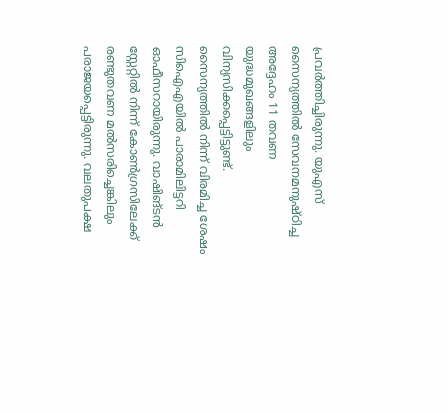പ്രവർത്തിച്ചിരുന്നു. യുഎസ് സൈന്യത്തിൽ സേവനമനുഷ്ഠിച്ച അദ്ദേഹം 11 തവണ യുദ്ധമുഖങ്ങളിലും വിന്യസിക്കപ്പെട്ടിട്ടുണ്ട്.
സൈന്യത്തിൽ നിന്ന് വിരമിച്ച ശേഷം സിഐഎയിൽ പാരാമിലിട്ടറി ഓഫീസറായിരുന്നു. വാഷിങ്ടൻ സ്റ്റേറ്റിൽ നിന്ന് കോൺഗ്രസിലേക്ക് രണ്ടുതവണ മൽസരിച്ചെങ്കിലും പരാജയപ്പെട്ടിരുന്നു. വലതുപക്ഷ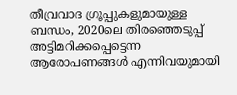തീവ്രവാദ ഗ്രൂപ്പുകളുമായുള്ള ബന്ധം, 2020ലെ തിരഞ്ഞെടുപ്പ് അട്ടിമറിക്കപ്പെട്ടെന്ന ആരോപണങ്ങൾ എന്നിവയുമായി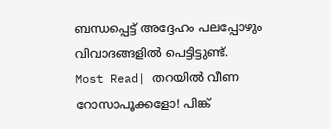ബന്ധപ്പെട്ട് അദ്ദേഹം പലപ്പോഴും വിവാദങ്ങളിൽ പെട്ടിട്ടുണ്ട്.
Most Read| തറയിൽ വീണ റോസാപൂക്കളോ! പിങ്ക്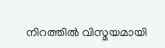നിറത്തിൽ വിസ്മയമായി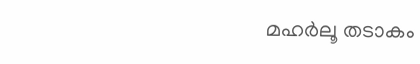മഹർലൂ തടാകം